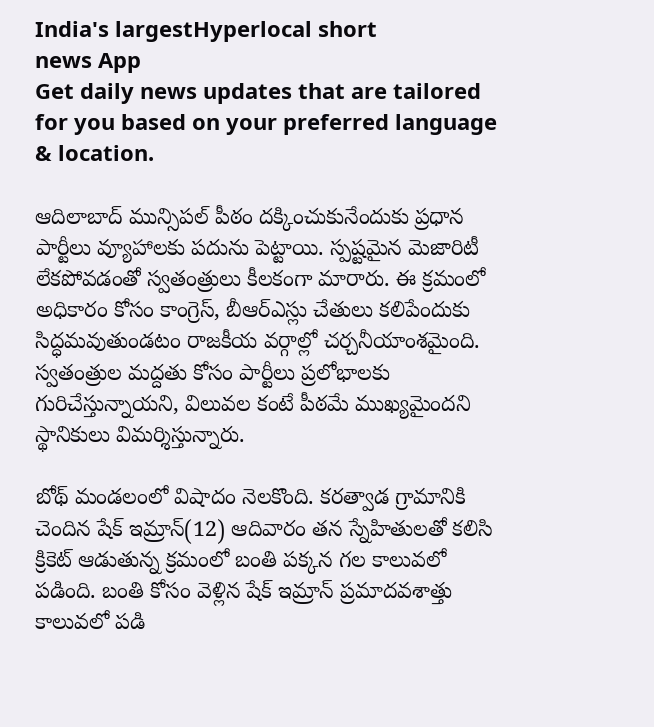India's largestHyperlocal short
news App
Get daily news updates that are tailored for you based on your preferred language & location.

ఆదిలాబాద్ మున్సిపల్ పీఠం దక్కించుకునేందుకు ప్రధాన పార్టీలు వ్యూహాలకు పదును పెట్టాయి. స్పష్టమైన మెజారిటీ లేకపోవడంతో స్వతంత్రులు కీలకంగా మారారు. ఈ క్రమంలో అధికారం కోసం కాంగ్రెస్, బీఆర్ఎస్లు చేతులు కలిపేందుకు సిద్ధమవుతుండటం రాజకీయ వర్గాల్లో చర్చనీయాంశమైంది. స్వతంత్రుల మద్దతు కోసం పార్టీలు ప్రలోభాలకు గురిచేస్తున్నాయని, విలువల కంటే పీఠమే ముఖ్యమైందని స్థానికులు విమర్శిస్తున్నారు.

బోథ్ మండలంలో విషాదం నెలకొంది. కరత్వాడ గ్రామానికి చెందిన షేక్ ఇమ్రాన్(12) ఆదివారం తన స్నేహితులతో కలిసి క్రికెట్ ఆడుతున్న క్రమంలో బంతి పక్కన గల కాలువలో పడింది. బంతి కోసం వెళ్లిన షేక్ ఇమ్రాన్ ప్రమాదవశాత్తు కాలువలో పడి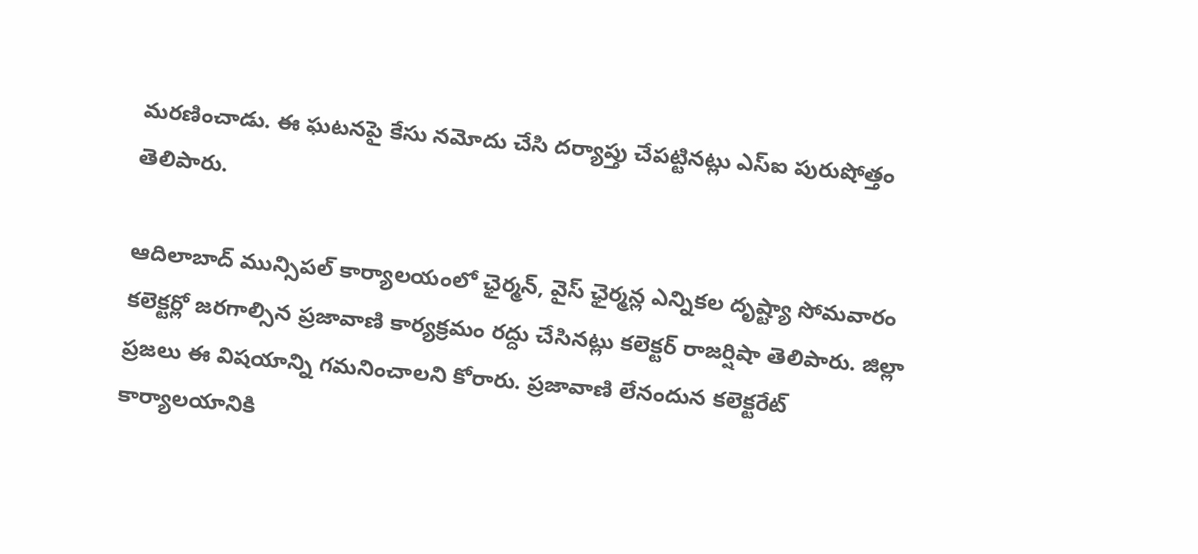మరణించాడు. ఈ ఘటనపై కేసు నమోదు చేసి దర్యాప్తు చేపట్టినట్లు ఎస్ఐ పురుషోత్తం తెలిపారు.

ఆదిలాబాద్ మున్సిపల్ కార్యాలయంలో ఛైర్మన్, వైస్ ఛైర్మన్ల ఎన్నికల దృష్ట్యా సోమవారం కలెక్టర్లో జరగాల్సిన ప్రజావాణి కార్యక్రమం రద్దు చేసినట్లు కలెక్టర్ రాజర్షిషా తెలిపారు. జిల్లా ప్రజలు ఈ విషయాన్ని గమనించాలని కోరారు. ప్రజావాణి లేనందున కలెక్టరేట్ కార్యాలయానికి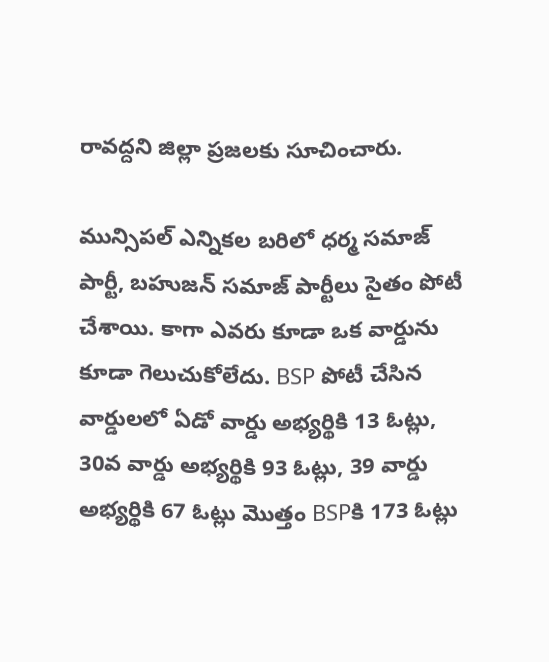రావద్దని జిల్లా ప్రజలకు సూచించారు.

మున్సిపల్ ఎన్నికల బరిలో ధర్మ సమాజ్ పార్టీ, బహుజన్ సమాజ్ పార్టీలు సైతం పోటీ చేశాయి. కాగా ఎవరు కూడా ఒక వార్డును కూడా గెలుచుకోలేదు. BSP పోటీ చేసిన వార్డులలో ఏడో వార్డు అభ్యర్థికి 13 ఓట్లు, 30వ వార్డు అభ్యర్థికి 93 ఓట్లు, 39 వార్డు అభ్యర్థికి 67 ఓట్లు మొత్తం BSPకి 173 ఓట్లు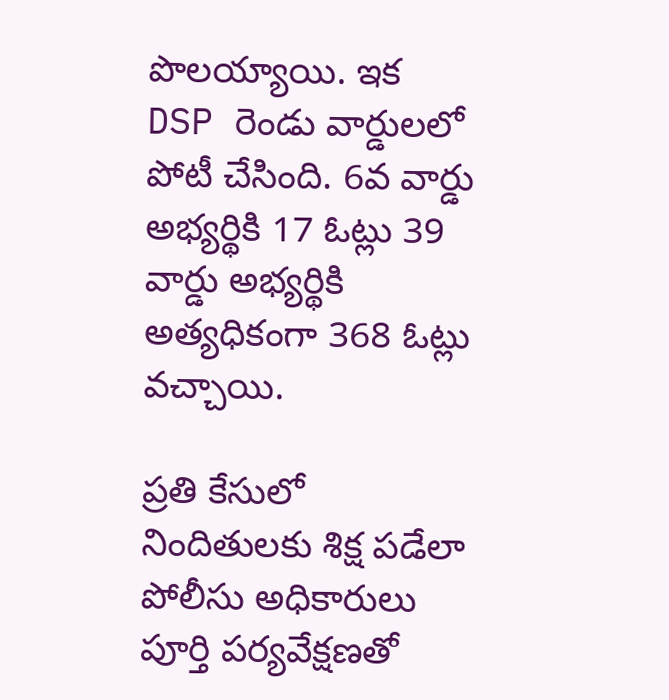పొలయ్యాయి. ఇక DSP రెండు వార్డులలో పోటీ చేసింది. 6వ వార్డు అభ్యర్థికి 17 ఓట్లు 39 వార్డు అభ్యర్థికి అత్యధికంగా 368 ఓట్లు వచ్చాయి.

ప్రతి కేసులో నిందితులకు శిక్ష పడేలా పోలీసు అధికారులు పూర్తి పర్యవేక్షణతో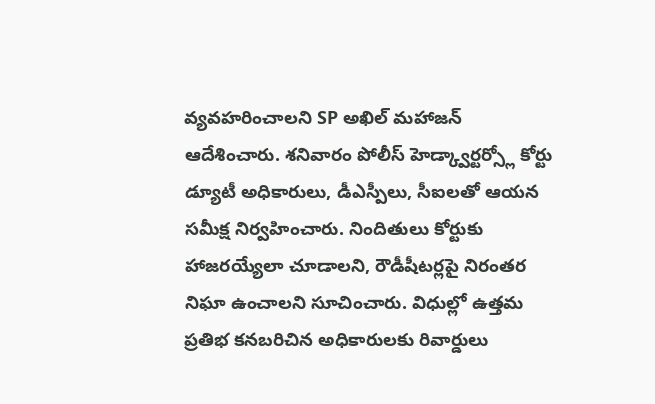వ్యవహరించాలని SP అఖిల్ మహాజన్ ఆదేశించారు. శనివారం పోలీస్ హెడ్క్వార్టర్స్లో కోర్టు డ్యూటీ అధికారులు, డీఎస్పీలు, సీఐలతో ఆయన సమీక్ష నిర్వహించారు. నిందితులు కోర్టుకు హాజరయ్యేలా చూడాలని, రౌడీషీటర్లపై నిరంతర నిఘా ఉంచాలని సూచించారు. విధుల్లో ఉత్తమ ప్రతిభ కనబరిచిన అధికారులకు రివార్డులు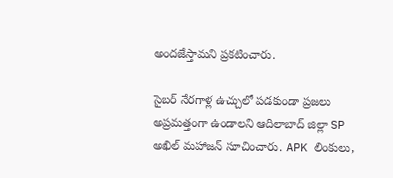అందజేస్తామని ప్రకటించారు.

సైబర్ నేరగాళ్ల ఉచ్చులో పడకుండా ప్రజలు అప్రమత్తంగా ఉండాలని ఆదిలాబాద్ జిల్లా SP అఖిల్ మహాజన్ సూచించారు. APK లింకులు,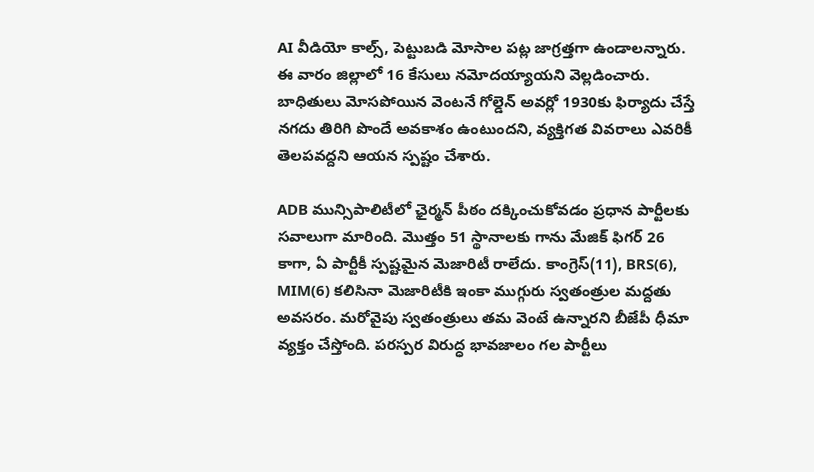AI వీడియో కాల్స్, పెట్టుబడి మోసాల పట్ల జాగ్రత్తగా ఉండాలన్నారు. ఈ వారం జిల్లాలో 16 కేసులు నమోదయ్యాయని వెల్లడించారు. బాధితులు మోసపోయిన వెంటనే గోల్డెన్ అవర్లో 1930కు ఫిర్యాదు చేస్తే నగదు తిరిగి పొందే అవకాశం ఉంటుందని, వ్యక్తిగత వివరాలు ఎవరికీ తెలపవద్దని ఆయన స్పష్టం చేశారు.

ADB మున్సిపాలిటీలో ఛైర్మన్ పీఠం దక్కించుకోవడం ప్రధాన పార్టీలకు సవాలుగా మారింది. మొత్తం 51 స్థానాలకు గాను మేజిక్ ఫిగర్ 26 కాగా, ఏ పార్టీకీ స్పష్టమైన మెజారిటీ రాలేదు. కాంగ్రెస్(11), BRS(6), MIM(6) కలిసినా మెజారిటీకి ఇంకా ముగ్గురు స్వతంత్రుల మద్దతు అవసరం. మరోవైపు స్వతంత్రులు తమ వెంటే ఉన్నారని బీజేపీ ధీమా వ్యక్తం చేస్తోంది. పరస్పర విరుద్ధ భావజాలం గల పార్టీలు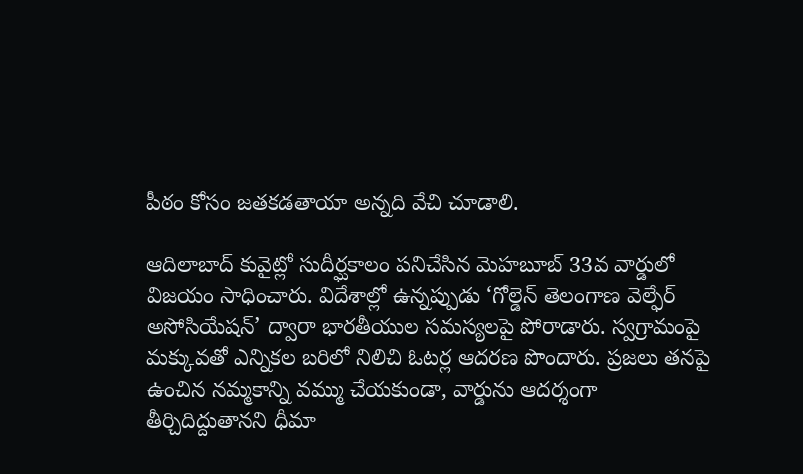పీఠం కోసం జతకడతాయా అన్నది వేచి చూడాలి.

ఆదిలాబాద్ కువైట్లో సుదీర్ఘకాలం పనిచేసిన మెహబూబ్ 33వ వార్డులో విజయం సాధించారు. విదేశాల్లో ఉన్నప్పుడు ‘గోల్డెన్ తెలంగాణ వెల్ఫేర్ అసోసియేషన్’ ద్వారా భారతీయుల సమస్యలపై పోరాడారు. స్వగ్రామంపై మక్కువతో ఎన్నికల బరిలో నిలిచి ఓటర్ల ఆదరణ పొందారు. ప్రజలు తనపై ఉంచిన నమ్మకాన్ని వమ్ము చేయకుండా, వార్డును ఆదర్శంగా తీర్చిదిద్దుతానని ధీమా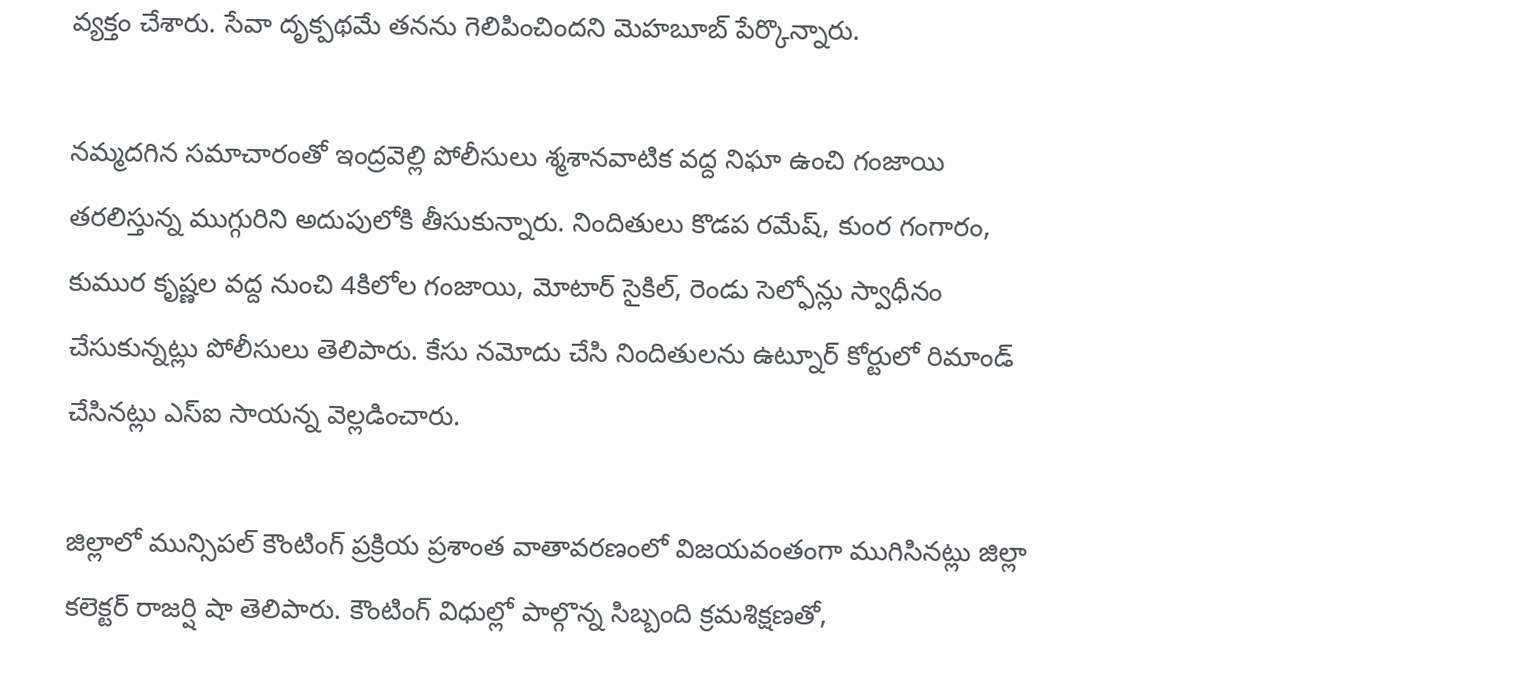వ్యక్తం చేశారు. సేవా దృక్పథమే తనను గెలిపించిందని మెహబూబ్ పేర్కొన్నారు.

నమ్మదగిన సమాచారంతో ఇంద్రవెల్లి పోలీసులు శ్మశానవాటిక వద్ద నిఘా ఉంచి గంజాయి తరలిస్తున్న ముగ్గురిని అదుపులోకి తీసుకున్నారు. నిందితులు కొడప రమేష్, కుంర గంగారం, కుముర కృష్ణల వద్ద నుంచి 4కిలోల గంజాయి, మోటార్ సైకిల్, రెండు సెల్ఫోన్లు స్వాధీనం చేసుకున్నట్లు పోలీసులు తెలిపారు. కేసు నమోదు చేసి నిందితులను ఉట్నూర్ కోర్టులో రిమాండ్ చేసినట్లు ఎస్ఐ సాయన్న వెల్లడించారు.

జిల్లాలో మున్సిపల్ కౌంటింగ్ ప్రక్రియ ప్రశాంత వాతావరణంలో విజయవంతంగా ముగిసినట్లు జిల్లా కలెక్టర్ రాజర్షి షా తెలిపారు. కౌంటింగ్ విధుల్లో పాల్గొన్న సిబ్బంది క్రమశిక్షణతో,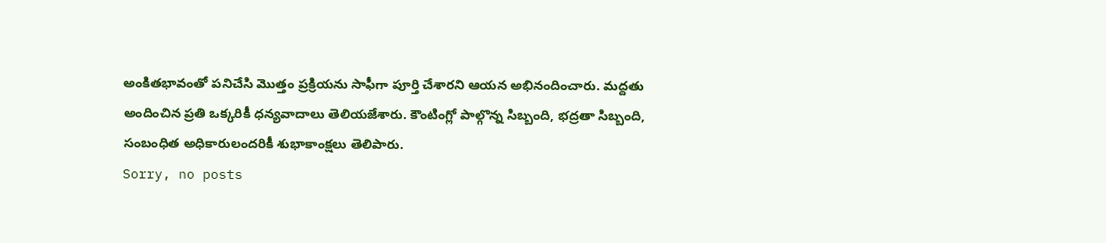అంకితభావంతో పనిచేసి మొత్తం ప్రక్రియను సాఫీగా పూర్తి చేశారని ఆయన అభినందించారు. మద్దతు అందించిన ప్రతి ఒక్కరికీ ధన్యవాదాలు తెలియజేశారు. కౌంటింగ్లో పాల్గొన్న సిబ్బంది, భద్రతా సిబ్బంది, సంబంధిత అధికారులందరికీ శుభాకాంక్షలు తెలిపారు.
Sorry, no posts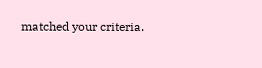matched your criteria.